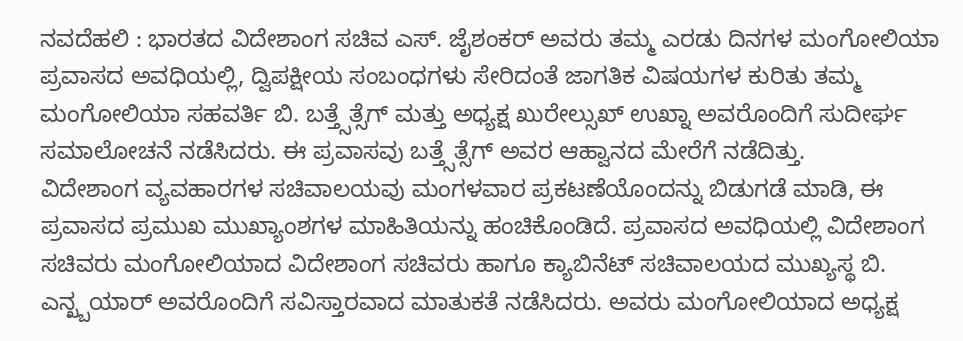ನವದೆಹಲಿ : ಭಾರತದ ವಿದೇಶಾಂಗ ಸಚಿವ ಎಸ್. ಜೈಶಂಕರ್ ಅವರು ತಮ್ಮ ಎರಡು ದಿನಗಳ ಮಂಗೋಲಿಯಾ ಪ್ರವಾಸದ ಅವಧಿಯಲ್ಲಿ, ದ್ವಿಪಕ್ಷೀಯ ಸಂಬಂಧಗಳು ಸೇರಿದಂತೆ ಜಾಗತಿಕ ವಿಷಯಗಳ ಕುರಿತು ತಮ್ಮ ಮಂಗೋಲಿಯಾ ಸಹವರ್ತಿ ಬಿ. ಬತ್ತ್ಸೆತ್ಸೆಗ್ ಮತ್ತು ಅಧ್ಯಕ್ಷ ಖುರೇಲ್ಸುಖ್ ಉಖ್ನಾ ಅವರೊಂದಿಗೆ ಸುದೀರ್ಘ ಸಮಾಲೋಚನೆ ನಡೆಸಿದರು. ಈ ಪ್ರವಾಸವು ಬತ್ತ್ಸೆತ್ಸೆಗ್ ಅವರ ಆಹ್ವಾನದ ಮೇರೆಗೆ ನಡೆದಿತ್ತು.
ವಿದೇಶಾಂಗ ವ್ಯವಹಾರಗಳ ಸಚಿವಾಲಯವು ಮಂಗಳವಾರ ಪ್ರಕಟಣೆಯೊಂದನ್ನು ಬಿಡುಗಡೆ ಮಾಡಿ, ಈ ಪ್ರವಾಸದ ಪ್ರಮುಖ ಮುಖ್ಯಾಂಶಗಳ ಮಾಹಿತಿಯನ್ನು ಹಂಚಿಕೊಂಡಿದೆ. ಪ್ರವಾಸದ ಅವಧಿಯಲ್ಲಿ ವಿದೇಶಾಂಗ ಸಚಿವರು ಮಂಗೋಲಿಯಾದ ವಿದೇಶಾಂಗ ಸಚಿವರು ಹಾಗೂ ಕ್ಯಾಬಿನೆಟ್ ಸಚಿವಾಲಯದ ಮುಖ್ಯಸ್ಥ ಬಿ. ಎನ್ಖ್ಬಯಾರ್ ಅವರೊಂದಿಗೆ ಸವಿಸ್ತಾರವಾದ ಮಾತುಕತೆ ನಡೆಸಿದರು. ಅವರು ಮಂಗೋಲಿಯಾದ ಅಧ್ಯಕ್ಷ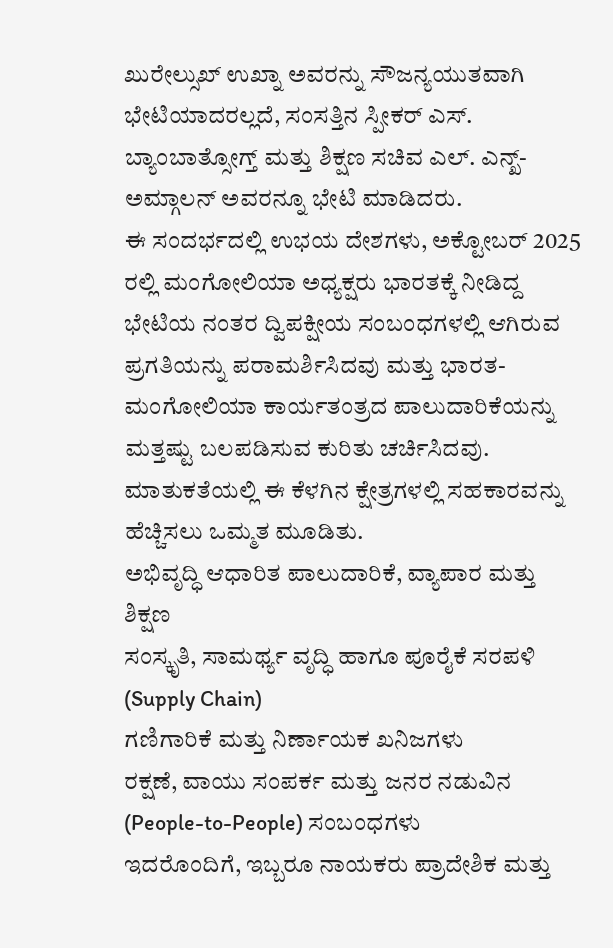ಖುರೇಲ್ಸುಖ್ ಉಖ್ನಾ ಅವರನ್ನು ಸೌಜನ್ಯಯುತವಾಗಿ ಭೇಟಿಯಾದರಲ್ಲದೆ, ಸಂಸತ್ತಿನ ಸ್ಪೀಕರ್ ಎಸ್. ಬ್ಯಾಂಬಾತ್ಸೋಗ್ತ್ ಮತ್ತು ಶಿಕ್ಷಣ ಸಚಿವ ಎಲ್. ಎನ್ಖ್-ಅಮ್ಗಾಲನ್ ಅವರನ್ನೂ ಭೇಟಿ ಮಾಡಿದರು.
ಈ ಸಂದರ್ಭದಲ್ಲಿ ಉಭಯ ದೇಶಗಳು, ಅಕ್ಟೋಬರ್ 2025 ರಲ್ಲಿ ಮಂಗೋಲಿಯಾ ಅಧ್ಯಕ್ಷರು ಭಾರತಕ್ಕೆ ನೀಡಿದ್ದ ಭೇಟಿಯ ನಂತರ ದ್ವಿಪಕ್ಷೀಯ ಸಂಬಂಧಗಳಲ್ಲಿ ಆಗಿರುವ ಪ್ರಗತಿಯನ್ನು ಪರಾಮರ್ಶಿಸಿದವು ಮತ್ತು ಭಾರತ-ಮಂಗೋಲಿಯಾ ಕಾರ್ಯತಂತ್ರದ ಪಾಲುದಾರಿಕೆಯನ್ನು ಮತ್ತಷ್ಟು ಬಲಪಡಿಸುವ ಕುರಿತು ಚರ್ಚಿಸಿದವು. ಮಾತುಕತೆಯಲ್ಲಿ ಈ ಕೆಳಗಿನ ಕ್ಷೇತ್ರಗಳಲ್ಲಿ ಸಹಕಾರವನ್ನು ಹೆಚ್ಚಿಸಲು ಒಮ್ಮತ ಮೂಡಿತು.
ಅಭಿವೃದ್ಧಿ ಆಧಾರಿತ ಪಾಲುದಾರಿಕೆ, ವ್ಯಾಪಾರ ಮತ್ತು ಶಿಕ್ಷಣ
ಸಂಸ್ಕೃತಿ, ಸಾಮರ್ಥ್ಯ ವೃದ್ಧಿ ಹಾಗೂ ಪೂರೈಕೆ ಸರಪಳಿ (Supply Chain)
ಗಣಿಗಾರಿಕೆ ಮತ್ತು ನಿರ್ಣಾಯಕ ಖನಿಜಗಳು
ರಕ್ಷಣೆ, ವಾಯು ಸಂಪರ್ಕ ಮತ್ತು ಜನರ ನಡುವಿನ (People-to-People) ಸಂಬಂಧಗಳು
ಇದರೊಂದಿಗೆ, ಇಬ್ಬರೂ ನಾಯಕರು ಪ್ರಾದೇಶಿಕ ಮತ್ತು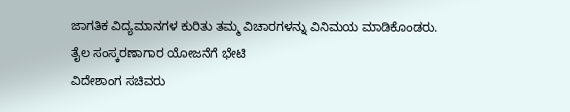ಜಾಗತಿಕ ವಿದ್ಯಮಾನಗಳ ಕುರಿತು ತಮ್ಮ ವಿಚಾರಗಳನ್ನು ವಿನಿಮಯ ಮಾಡಿಕೊಂಡರು.
ತೈಲ ಸಂಸ್ಕರಣಾಗಾರ ಯೋಜನೆಗೆ ಭೇಟಿ
ವಿದೇಶಾಂಗ ಸಚಿವರು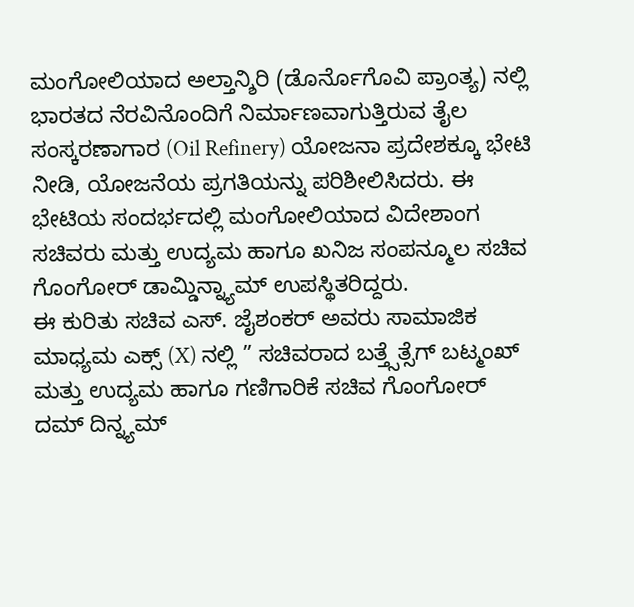ಮಂಗೋಲಿಯಾದ ಅಲ್ತಾನ್ಶಿರಿ (ಡೊರ್ನೊಗೊವಿ ಪ್ರಾಂತ್ಯ) ನಲ್ಲಿ ಭಾರತದ ನೆರವಿನೊಂದಿಗೆ ನಿರ್ಮಾಣವಾಗುತ್ತಿರುವ ತೈಲ ಸಂಸ್ಕರಣಾಗಾರ (Oil Refinery) ಯೋಜನಾ ಪ್ರದೇಶಕ್ಕೂ ಭೇಟಿ ನೀಡಿ, ಯೋಜನೆಯ ಪ್ರಗತಿಯನ್ನು ಪರಿಶೀಲಿಸಿದರು. ಈ ಭೇಟಿಯ ಸಂದರ್ಭದಲ್ಲಿ ಮಂಗೋಲಿಯಾದ ವಿದೇಶಾಂಗ ಸಚಿವರು ಮತ್ತು ಉದ್ಯಮ ಹಾಗೂ ಖನಿಜ ಸಂಪನ್ಮೂಲ ಸಚಿವ ಗೊಂಗೋರ್ ಡಾಮ್ಡಿನ್ನ್ಯಾಮ್ ಉಪಸ್ಥಿತರಿದ್ದರು.
ಈ ಕುರಿತು ಸಚಿವ ಎಸ್. ಜೈಶಂಕರ್ ಅವರು ಸಾಮಾಜಿಕ ಮಾಧ್ಯಮ ಎಕ್ಸ್ (X) ನಲ್ಲಿ ” ಸಚಿವರಾದ ಬತ್ತ್ಸೆತ್ಸೆಗ್ ಬಟ್ಮಂಖ್ ಮತ್ತು ಉದ್ಯಮ ಹಾಗೂ ಗಣಿಗಾರಿಕೆ ಸಚಿವ ಗೊಂಗೋರ್ ದಮ್ ದಿನ್ನ್ಯಮ್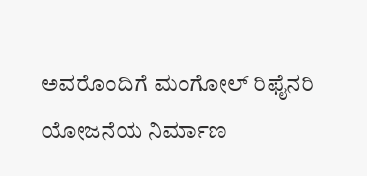ಅವರೊಂದಿಗೆ ಮಂಗೋಲ್ ರಿಫೈನರಿ ಯೋಜನೆಯ ನಿರ್ಮಾಣ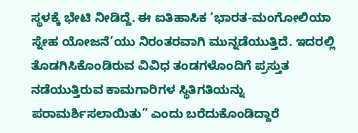ಸ್ಥಳಕ್ಕೆ ಭೇಟಿ ನೀಡಿದ್ದೆ. ಈ ಐತಿಹಾಸಿಕ ‘ಭಾರತ-ಮಂಗೋಲಿಯಾ ಸ್ನೇಹ ಯೋಜನೆ’ಯು ನಿರಂತರವಾಗಿ ಮುನ್ನಡೆಯುತ್ತಿದೆ. ಇದರಲ್ಲಿ ತೊಡಗಿಸಿಕೊಂಡಿರುವ ವಿವಿಧ ತಂಡಗಳೊಂದಿಗೆ ಪ್ರಸ್ತುತ ನಡೆಯುತ್ತಿರುವ ಕಾಮಗಾರಿಗಳ ಸ್ಥಿತಿಗತಿಯನ್ನು ಪರಾಮರ್ಶಿಸಲಾಯಿತು” ಎಂದು ಬರೆದುಕೊಂಡಿದ್ದಾರೆ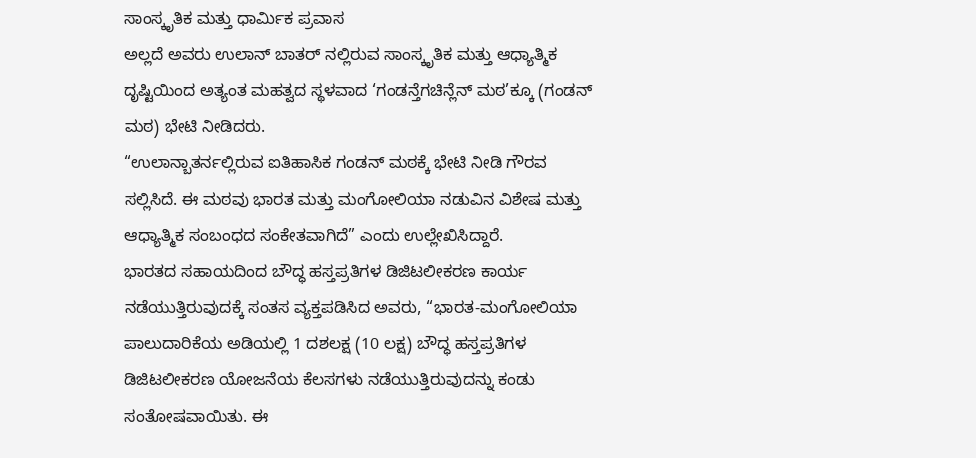ಸಾಂಸ್ಕೃತಿಕ ಮತ್ತು ಧಾರ್ಮಿಕ ಪ್ರವಾಸ
ಅಲ್ಲದೆ ಅವರು ಉಲಾನ್ ಬಾತರ್ ನಲ್ಲಿರುವ ಸಾಂಸ್ಕೃತಿಕ ಮತ್ತು ಆಧ್ಯಾತ್ಮಿಕ ದೃಷ್ಟಿಯಿಂದ ಅತ್ಯಂತ ಮಹತ್ವದ ಸ್ಥಳವಾದ ‘ಗಂಡನ್ತೆಗಚಿನ್ಲೆನ್ ಮಠ’ಕ್ಕೂ (ಗಂಡನ್ ಮಠ) ಭೇಟಿ ನೀಡಿದರು.
“ಉಲಾನ್ಬಾತರ್ನಲ್ಲಿರುವ ಐತಿಹಾಸಿಕ ಗಂಡನ್ ಮಠಕ್ಕೆ ಭೇಟಿ ನೀಡಿ ಗೌರವ ಸಲ್ಲಿಸಿದೆ. ಈ ಮಠವು ಭಾರತ ಮತ್ತು ಮಂಗೋಲಿಯಾ ನಡುವಿನ ವಿಶೇಷ ಮತ್ತು ಆಧ್ಯಾತ್ಮಿಕ ಸಂಬಂಧದ ಸಂಕೇತವಾಗಿದೆ” ಎಂದು ಉಲ್ಲೇಖಿಸಿದ್ದಾರೆ.
ಭಾರತದ ಸಹಾಯದಿಂದ ಬೌದ್ಧ ಹಸ್ತಪ್ರತಿಗಳ ಡಿಜಿಟಲೀಕರಣ ಕಾರ್ಯ ನಡೆಯುತ್ತಿರುವುದಕ್ಕೆ ಸಂತಸ ವ್ಯಕ್ತಪಡಿಸಿದ ಅವರು, “ಭಾರತ-ಮಂಗೋಲಿಯಾ ಪಾಲುದಾರಿಕೆಯ ಅಡಿಯಲ್ಲಿ 1 ದಶಲಕ್ಷ (10 ಲಕ್ಷ) ಬೌದ್ಧ ಹಸ್ತಪ್ರತಿಗಳ ಡಿಜಿಟಲೀಕರಣ ಯೋಜನೆಯ ಕೆಲಸಗಳು ನಡೆಯುತ್ತಿರುವುದನ್ನು ಕಂಡು ಸಂತೋಷವಾಯಿತು. ಈ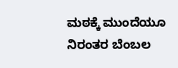ಮಠಕ್ಕೆ ಮುಂದೆಯೂ ನಿರಂತರ ಬೆಂಬಲ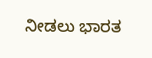ನೀಡಲು ಭಾರತ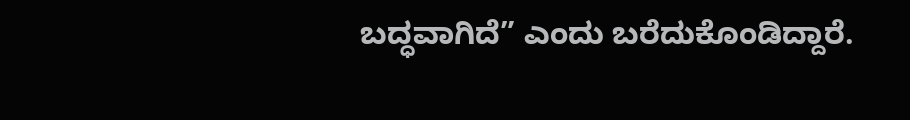ಬದ್ಧವಾಗಿದೆ” ಎಂದು ಬರೆದುಕೊಂಡಿದ್ದಾರೆ.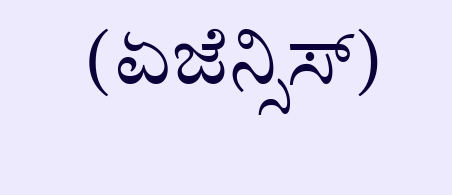(ಏಜೆನ್ಸಿಸ್)